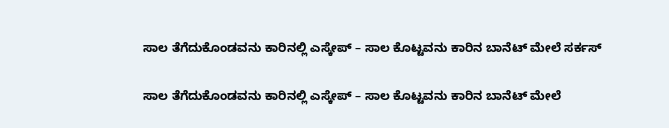ಸಾಲ ತೆಗೆದುಕೊಂಡವನು ಕಾರಿನಲ್ಲಿ ಎಸ್ಕೇಪ್ – ಸಾಲ ಕೊಟ್ಟವನು ಕಾರಿನ ಬಾನೆಟ್ ಮೇಲೆ ಸರ್ಕಸ್

ಸಾಲ ತೆಗೆದುಕೊಂಡವನು ಕಾರಿನಲ್ಲಿ ಎಸ್ಕೇಪ್ – ಸಾಲ ಕೊಟ್ಟವನು ಕಾರಿನ ಬಾನೆಟ್ ಮೇಲೆ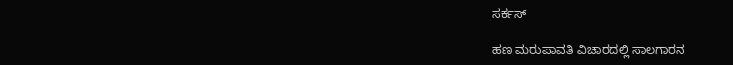ಸರ್ಕಸ್

ಹಣ ಮರುಪಾವತಿ ವಿಚಾರದಲ್ಲಿ ಸಾಲಗಾರನ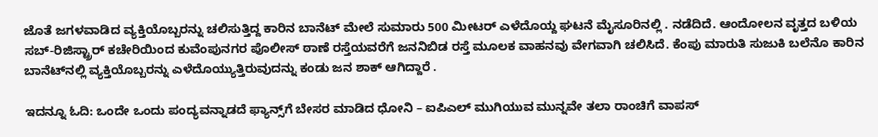ಜೊತೆ ಜಗಳವಾಡಿದ ವ್ಯಕ್ತಿಯೊಬ್ಬರನ್ನು ಚಲಿಸುತ್ತಿದ್ದ ಕಾರಿನ ಬಾನೆಟ್ ಮೇಲೆ ಸುಮಾರು 500 ಮೀಟರ್ ಎಳೆದೊಯ್ದ ಘಟನೆ ಮೈಸೂರಿನಲ್ಲಿ . ನಡೆದಿದೆ. ಆಂದೋಲನ ವೃತ್ತದ ಬಳಿಯ ಸಬ್-ರಿಜಿಸ್ಟ್ರಾರ್ ಕಚೇರಿಯಿಂದ ಕುವೆಂಪುನಗರ ಪೊಲೀಸ್ ಠಾಣೆ ರಸ್ತೆಯವರೆಗೆ ಜನನಿಬಿಡ ರಸ್ತೆ ಮೂಲಕ ವಾಹನವು ವೇಗವಾಗಿ ಚಲಿಸಿದೆ. ಕೆಂಪು ಮಾರುತಿ ಸುಜುಕಿ ಬಲೆನೊ ಕಾರಿನ ಬಾನೆಟ್‌ನಲ್ಲಿ ವ್ಯಕ್ತಿಯೊಬ್ಬರನ್ನು ಎಳೆದೊಯ್ಯುತ್ತಿರುವುದನ್ನು ಕಂಡು ಜನ ಶಾಕ್ ಆಗಿದ್ದಾರೆ .

ಇದನ್ನೂ ಓದಿ: ಒಂದೇ ಒಂದು ಪಂದ್ಯವನ್ನಾಡದೆ ಫ್ಯಾನ್ಸ್‌ಗೆ ಬೇಸರ ಮಾಡಿದ ಧೋನಿ – ಐಪಿಎಲ್ ಮುಗಿಯುವ ಮುನ್ನವೇ ತಲಾ ರಾಂಚಿಗೆ ವಾಪಸ್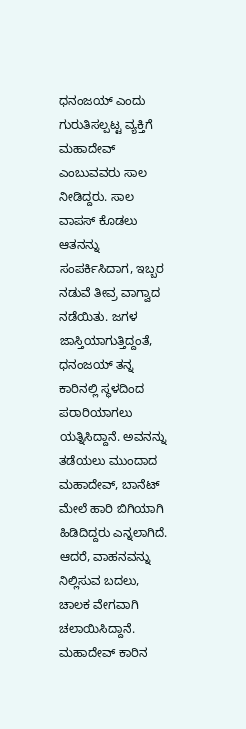ಧನಂಜಯ್ ಎಂದು ಗುರುತಿಸಲ್ಪಟ್ಟ ವ್ಯಕ್ತಿಗೆ ಮಹಾದೇವ್ ಎಂಬುವವರು ಸಾಲ ನೀಡಿದ್ದರು. ಸಾಲ ವಾಪಸ್ ಕೊಡಲು ಆತನನ್ನು ಸಂಪರ್ಕಿಸಿದಾಗ, ಇಬ್ಬರ ನಡುವೆ ತೀವ್ರ ವಾಗ್ವಾದ ನಡೆಯಿತು. ಜಗಳ ಜಾಸ್ತಿಯಾಗುತ್ತಿದ್ದಂತೆ, ಧನಂಜಯ್ ತನ್ನ ಕಾರಿನಲ್ಲಿ ಸ್ಥಳದಿಂದ ಪರಾರಿಯಾಗಲು ಯತ್ನಿಸಿದ್ದಾನೆ. ಅವನನ್ನು ತಡೆಯಲು ಮುಂದಾದ ಮಹಾದೇವ್, ಬಾನೆಟ್ ಮೇಲೆ ಹಾರಿ ಬಿಗಿಯಾಗಿ ಹಿಡಿದಿದ್ದರು ಎನ್ನಲಾಗಿದೆ. ಆದರೆ, ವಾಹನವನ್ನು ನಿಲ್ಲಿಸುವ ಬದಲು, ಚಾಲಕ ವೇಗವಾಗಿ ಚಲಾಯಿಸಿದ್ದಾನೆ. ಮಹಾದೇವ್ ಕಾರಿನ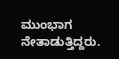ಮುಂಭಾಗ ನೇತಾಡುತ್ತಿದ್ದರು.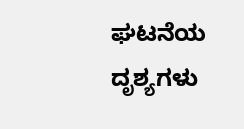ಘಟನೆಯ ದೃಶ್ಯಗಳು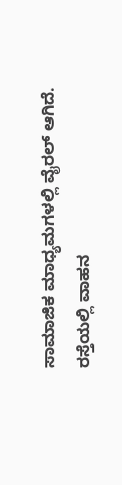ಸಾಮಾಜಿಕ ಮಾಧ್ಯಮಗಳಲ್ಲಿ ವೈರಲ್ ಆಗಿದೆ. ರಸ್ತೆಯಲ್ಲಿ ವಾಹನ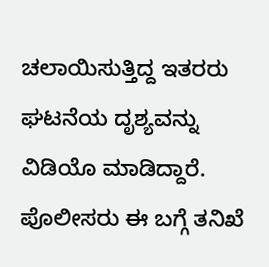ಚಲಾಯಿಸುತ್ತಿದ್ದ ಇತರರು ಘಟನೆಯ ದೃಶ್ಯವನ್ನು ವಿಡಿಯೊ ಮಾಡಿದ್ದಾರೆ. ಪೊಲೀಸರು ಈ ಬಗ್ಗೆ ತನಿಖೆ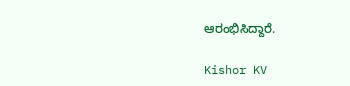ಆರಂಭಿಸಿದ್ದಾರೆ.

Kishor KV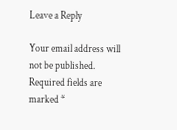Leave a Reply

Your email address will not be published. Required fields are marked *